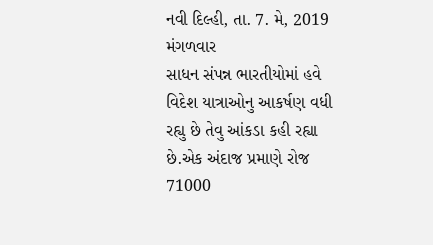નવી દિલ્હી, તા. 7. મે, 2019 મંગળવાર
સાધન સંપન્ન ભારતીયોમાં હવે વિદેશ યાત્રાઓનુ આકર્ષણ વધી રહ્યુ છે તેવુ આંકડા કહી રહ્યા છે.એક અંદાજ પ્રમાણે રોજ 71000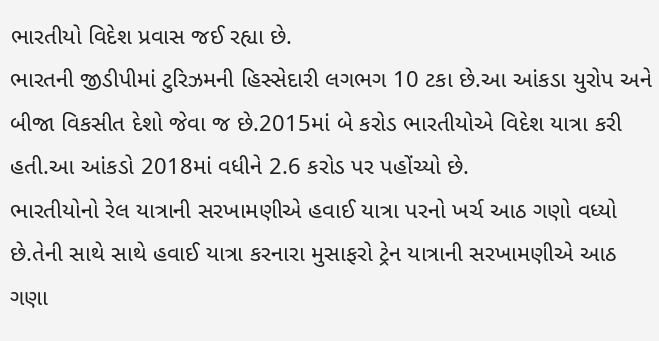ભારતીયો વિદેશ પ્રવાસ જઈ રહ્યા છે.
ભારતની જીડીપીમાં ટુરિઝમની હિસ્સેદારી લગભગ 10 ટકા છે.આ આંકડા યુરોપ અને બીજા વિકસીત દેશો જેવા જ છે.2015માં બે કરોડ ભારતીયોએ વિદેશ યાત્રા કરી હતી.આ આંકડો 2018માં વધીને 2.6 કરોડ પર પહોંચ્યો છે.
ભારતીયોનો રેલ યાત્રાની સરખામણીએ હવાઈ યાત્રા પરનો ખર્ચ આઠ ગણો વધ્યો છે.તેની સાથે સાથે હવાઈ યાત્રા કરનારા મુસાફરો ટ્રેન યાત્રાની સરખામણીએ આઠ ગણા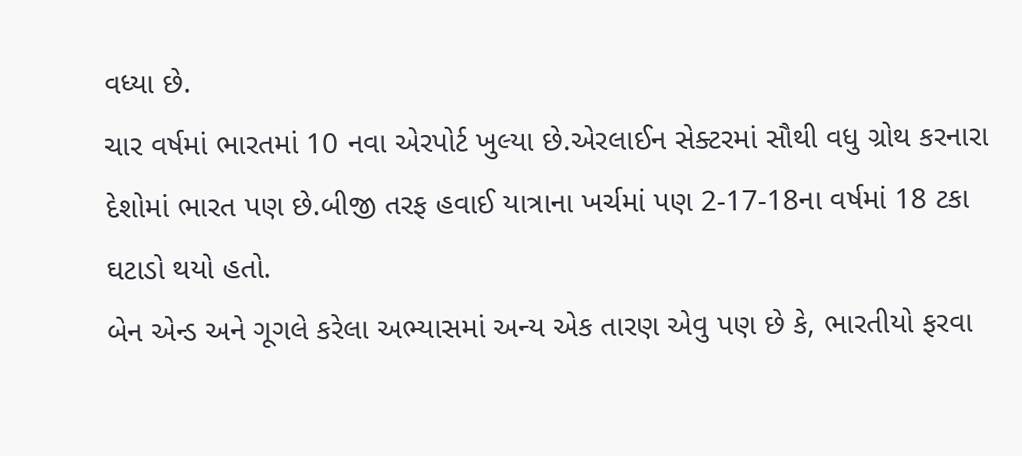વધ્યા છે.
ચાર વર્ષમાં ભારતમાં 10 નવા એરપોર્ટ ખુલ્યા છે.એરલાઈન સેક્ટરમાં સૌથી વધુ ગ્રોથ કરનારા દેશોમાં ભારત પણ છે.બીજી તરફ હવાઈ યાત્રાના ખર્ચમાં પણ 2-17-18ના વર્ષમાં 18 ટકા ઘટાડો થયો હતો.
બેન એન્ડ અને ગૂગલે કરેલા અભ્યાસમાં અન્ય એક તારણ એવુ પણ છે કે, ભારતીયો ફરવા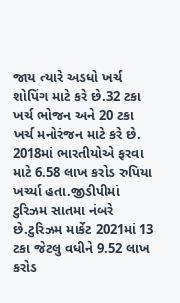જાય ત્યારે અડધો ખર્ચ શોપિંગ માટે કરે છે.32 ટકા ખર્ચ ભોજન અને 20 ટકા ખર્ચ મનોરંજન માટે કરે છે.
2018માં ભારતીયોએ ફરવા માટે 6.58 લાખ કરોડ રુપિયા ખર્ચ્યા હતા.જીડીપીમાં ટુરિઝમ સાતમા નંબરે છે.ટુરિઝમ માર્કેટ 2021માં 13 ટકા જેટલુ વધીને 9.52 લાખ કરોડ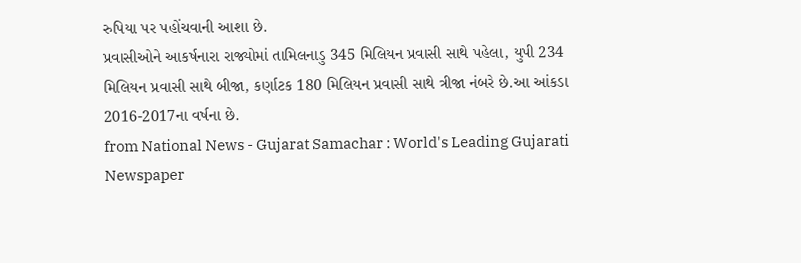રુપિયા પર પહોંચવાની આશા છે.
પ્રવાસીઓને આકર્ષનારા રાજ્યોમાં તામિલનાડુ 345 મિલિયન પ્રવાસી સાથે પહેલા, યુપી 234 મિલિયન પ્રવાસી સાથે બીજા, કર્ણાટક 180 મિલિયન પ્રવાસી સાથે ત્રીજા નંબરે છે.આ આંકડા 2016-2017ના વર્ષના છે.
from National News - Gujarat Samachar : World's Leading Gujarati Newspaper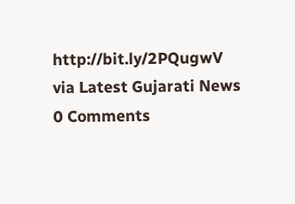http://bit.ly/2PQugwV
via Latest Gujarati News
0 Comments